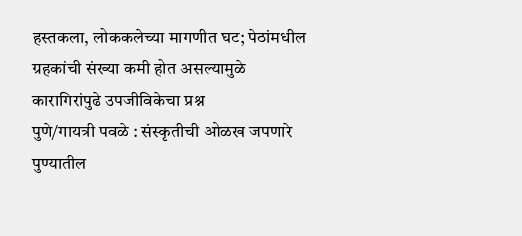हस्तकला, लोककलेच्या मागणीत घट; पेठांमधील ग्रहकांची संख्या कमी होत असल्यामुळे कारागिरांपुढे उपजीविकेचा प्रश्न
पुणे/गायत्री पवळे : संस्कृतीची ओळख जपणारे पुण्यातील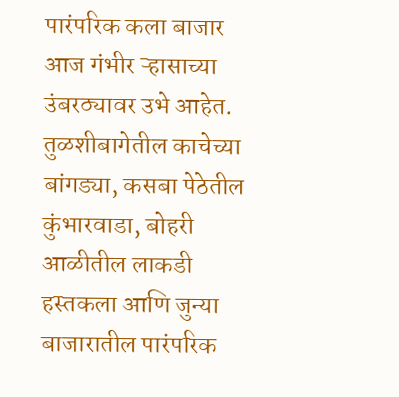पारंपरिक कला बाजार आज गंभीर ऱ्हासाच्या उंबरठ्यावर उभे आहेत. तुळशीबागेतील काचेच्या बांगड्या, कसबा पेठेतील कुंभारवाडा, बोहरी आळीतील लाकडी हस्तकला आणि जुन्या बाजारातील पारंपरिक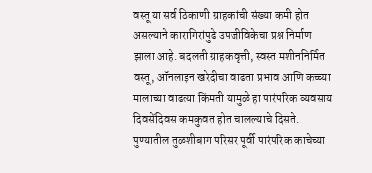वस्तू या सर्व ठिकाणी ग्राहकांची संख्या कमी होत असल्याने कारागिरांपुढे उपजीविकेचा प्रश्न निर्माण झाला आहे. बदलती ग्राहकवृत्ती, स्वस्त मशीननिर्मित वस्तू, ऑनलाइन खरेदीचा वाढता प्रभाव आणि कच्च्या मालाच्या वाढत्या किंमती यामुळे हा पारंपरिक व्यवसाय दिवसेंदिवस कमकुवत होत चालल्याचे दिसते.
पुण्यातील तुळशीबाग परिसर पूर्वी पारंपरिक काचेच्या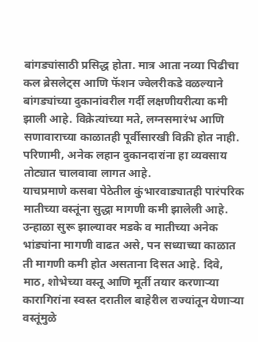बांगड्यांसाठी प्रसिद्ध होता. मात्र आता नव्या पिढीचा कल ब्रेसलेट्स आणि फॅशन ज्वेलरीकडे वळल्याने बांगड्यांच्या दुकानांवरील गर्दी लक्षणीयरीत्या कमी झाली आहे. विक्रेत्यांच्या मते, लग्नसमारंभ आणि सणावाराच्या काळातही पूर्वीसारखी विक्री होत नाही. परिणामी, अनेक लहान दुकानदारांना हा व्यवसाय तोट्यात चालवावा लागत आहे.
याचप्रमाणे कसबा पेठेतील कुंभारवाड्यातही पारंपरिक मातीच्या वस्तूंना सुद्धा मागणी कमी झालेली आहे. उन्हाळा सुरू झाल्यावर मडके व मातीच्या अनेक भांड्यांना मागणी वाढत असे, पन सध्याच्या काळात ती मागणी कमी होत असताना दिसत आहे. दिवे, माठ, शोभेच्या वस्तू आणि मूर्ती तयार करणाऱ्या कारागिरांना स्वस्त दरातील बाहेरील राज्यांतून येणाऱ्या वस्तूंमुळे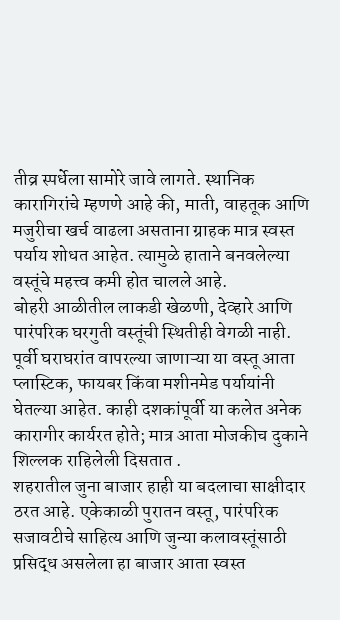तीव्र स्पर्धेला सामोरे जावे लागते. स्थानिक कारागिरांचे म्हणणे आहे की, माती, वाहतूक आणि मजुरीचा खर्च वाढला असताना ग्राहक मात्र स्वस्त पर्याय शोधत आहेत. त्यामुळे हाताने बनवलेल्या वस्तूंचे महत्त्व कमी होत चालले आहे.
बोहरी आळीतील लाकडी खेळणी, देव्हारे आणि पारंपरिक घरगुती वस्तूंची स्थितीही वेगळी नाही. पूर्वी घराघरांत वापरल्या जाणाऱ्या या वस्तू आता प्लास्टिक, फायबर किंवा मशीनमेड पर्यायांनी घेतल्या आहेत. काही दशकांपूर्वी या कलेत अनेक कारागीर कार्यरत होते; मात्र आता मोजकीच दुकाने शिल्लक राहिलेली दिसतात .
शहरातील जुना बाजार हाही या बदलाचा साक्षीदार ठरत आहे. एकेकाळी पुरातन वस्तू, पारंपरिक सजावटीचे साहित्य आणि जुन्या कलावस्तूंसाठी प्रसिद्ध असलेला हा बाजार आता स्वस्त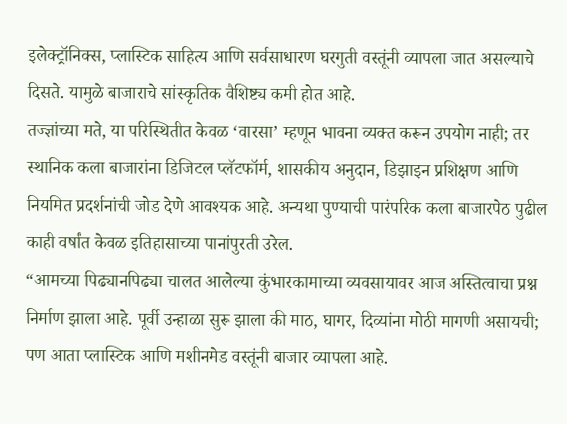इलेक्ट्रॉनिक्स, प्लास्टिक साहित्य आणि सर्वसाधारण घरगुती वस्तूंनी व्यापला जात असल्याचे दिसते. यामुळे बाजाराचे सांस्कृतिक वैशिष्ट्य कमी होत आहे.
तज्ज्ञांच्या मते, या परिस्थितीत केवळ ‘वारसा’ म्हणून भावना व्यक्त करून उपयोग नाही; तर स्थानिक कला बाजारांना डिजिटल प्लॅटफॉर्म, शासकीय अनुदान, डिझाइन प्रशिक्षण आणि नियमित प्रदर्शनांची जोड देणे आवश्यक आहे. अन्यथा पुण्याची पारंपरिक कला बाजारपेठ पुढील काही वर्षांत केवळ इतिहासाच्या पानांपुरती उरेल.
“आमच्या पिढ्यानपिढ्या चालत आलेल्या कुंभारकामाच्या व्यवसायावर आज अस्तित्वाचा प्रश्न निर्माण झाला आहे. पूर्वी उन्हाळा सुरू झाला की माठ, घागर, दिव्यांना मोठी मागणी असायची; पण आता प्लास्टिक आणि मशीनमेड वस्तूंनी बाजार व्यापला आहे.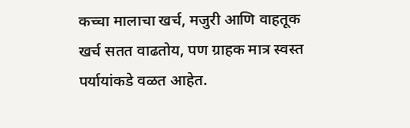कच्चा मालाचा खर्च, मजुरी आणि वाहतूक खर्च सतत वाढतोय, पण ग्राहक मात्र स्वस्त पर्यायांकडे वळत आहेत.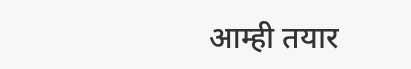आम्ही तयार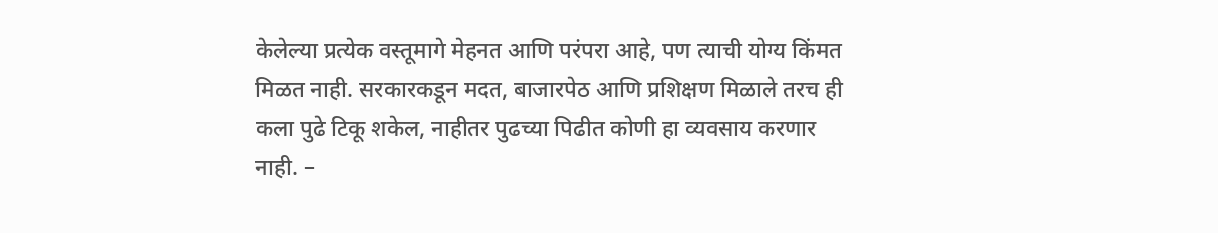केलेल्या प्रत्येक वस्तूमागे मेहनत आणि परंपरा आहे, पण त्याची योग्य किंमत मिळत नाही. सरकारकडून मदत, बाजारपेठ आणि प्रशिक्षण मिळाले तरच ही कला पुढे टिकू शकेल, नाहीतर पुढच्या पिढीत कोणी हा व्यवसाय करणार नाही. –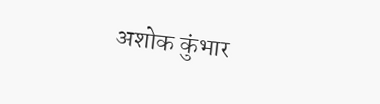अशोक कुंभार